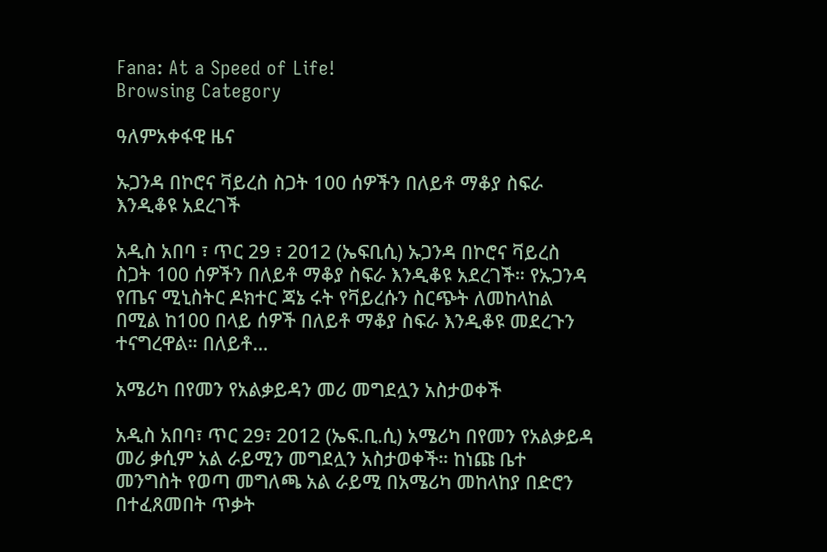Fana: At a Speed of Life!
Browsing Category

ዓለምአቀፋዊ ዜና

ኡጋንዳ በኮሮና ቫይረስ ስጋት 100 ሰዎችን በለይቶ ማቆያ ስፍራ እንዲቆዩ አደረገች

አዲስ አበባ ፣ ጥር 29 ፣ 2012 (ኤፍቢሲ) ኡጋንዳ በኮሮና ቫይረስ ስጋት 100 ሰዎችን በለይቶ ማቆያ ስፍራ እንዲቆዩ አደረገች። የኡጋንዳ የጤና ሚኒስትር ዶክተር ጃኔ ሩት የቫይረሱን ስርጭት ለመከላከል በሚል ከ100 በላይ ሰዎች በለይቶ ማቆያ ስፍራ እንዲቆዩ መደረጉን ተናግረዋል። በለይቶ…

አሜሪካ በየመን የአልቃይዳን መሪ መግደሏን አስታወቀች

አዲስ አበባ፣ ጥር 29፣ 2012 (ኤፍ.ቢ.ሲ) አሜሪካ በየመን የአልቃይዳ መሪ ቃሲም አል ራይሚን መግደሏን አስታወቀች። ከነጩ ቤተ መንግስት የወጣ መግለጫ አል ራይሚ በአሜሪካ መከላከያ በድሮን በተፈጸመበት ጥቃት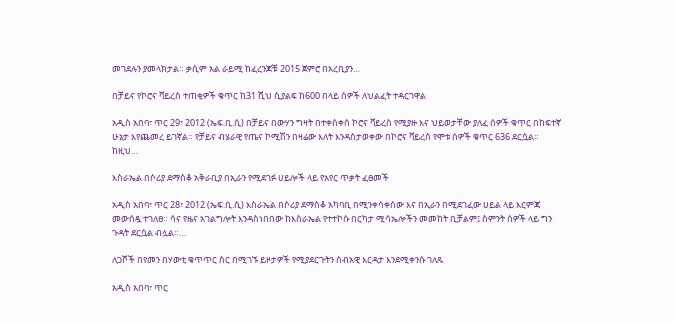መገደሉን ያመላክታል። ቃሲም አል ራይሚ ከፈረንጆቹ 2015 ጀምሮ በአረቢያን…

በቻይና የኮሮና ቫይረስ ተጠቂዎች ቁጥር ከ31 ሺህ ሲያልፍ ከ600 በላይ ሰዎች ለህልፈት ተዳርገዋል

አዲስ አበባ፣ ጥር 29፣ 2012 (ኤፍ.ቢ.ሲ) በቻይና በውሃን ግዛት በተቀሰቀሰ ኮሮና ቫይረስ የሚያዙ እና ህይወታቸው ያለፈ ሰዎች ቁጥር በከፍተኛ ሁኔታ እየጨመረ ይገኛል። የቻይና ብሄራዊ የጤና ኮሚሽን በዛሬው እለት እንዳስታወቀው በኮሮና ቫይረስ የሞቱ ሰዎች ቁጥር 636 ደርሷል። ከዚህ…

እስራኤል በሶሪያ ደማስቆ አቅራቢያ በኢራን የሚደገፉ ሀይሎች ላይ የአየር ጥቃት ፈፀመች

አዲስ አበባ፣ ጥር 28፣ 2012 (ኤፍ.ቢ.ሲ) እስራኤል በሶሪያ ደማስቆ አካባቢ በሚንቀሳቀሰው እና በኢራን በሚደገፈው ሀይል ላይ እርምጃ መውሰዷ ተገለፀ። ሳና የዜና አገልግሎት እንዳስነበበው ከእስራኤል የተተኮሱ በርካታ ሚሳኤሎችን መመከት ቢቻልም፤ ስምንት ሰዎች ላይ ግን ጉዳት ደርሷል ብሏል።…

ለጋሾች በየመን በሃውቲ ቁጥጥር ስር በሚገኙ ይዞታዎች የሚያደርጉትን ሰብአዊ እርዳታ እንደሚቀንሱ ገለጹ

አዲስ አበባ፣ ጥር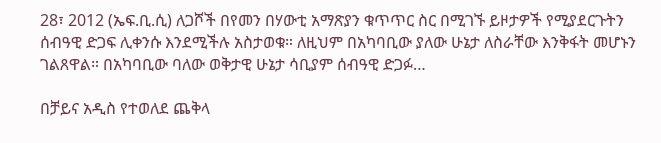28፣ 2012 (ኤፍ.ቢ.ሲ) ለጋሾች በየመን በሃውቲ አማጽያን ቁጥጥር ስር በሚገኙ ይዞታዎች የሚያደርጉትን ሰብዓዊ ድጋፍ ሊቀንሱ እንደሚችሉ አስታወቁ። ለዚህም በአካባቢው ያለው ሁኔታ ለስራቸው እንቅፋት መሆኑን ገልጸዋል። በአካባቢው ባለው ወቅታዊ ሁኔታ ሳቢያም ሰብዓዊ ድጋፉ…

በቻይና አዲስ የተወለደ ጨቅላ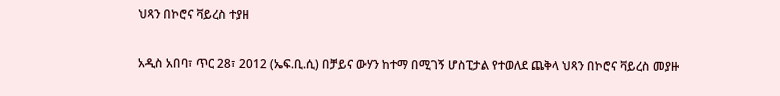ህጻን በኮሮና ቫይረስ ተያዘ

አዲስ አበባ፣ ጥር 28፣ 2012 (ኤፍ.ቢ.ሲ) በቻይና ውሃን ከተማ በሚገኝ ሆስፒታል የተወለደ ጨቅላ ህጻን በኮሮና ቫይረስ መያዙ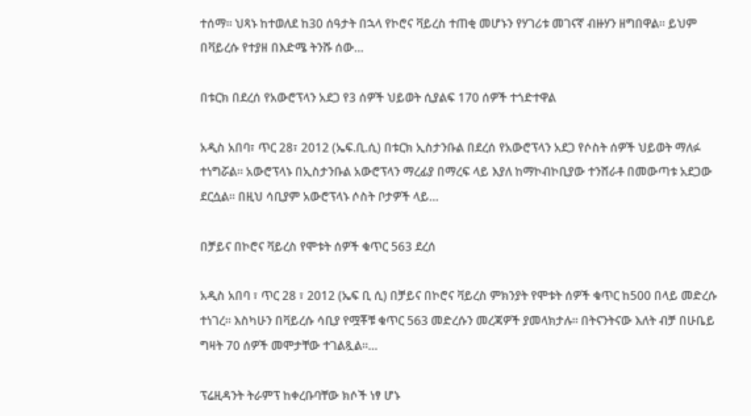ተሰማ። ህጻኑ ከተወለደ ከ30 ሰዓታት በኋላ የኮሮና ቫይረስ ተጠቂ መሆኑን የሃገሪቱ መገናኛ ብዙሃን ዘግበዋል። ይህም በቫይረሱ የተያዘ በእድሜ ትንሹ ሰው…

በቱርክ በደረሰ የአውሮፕላን አደጋ የ3 ሰዎች ህይወት ሲያልፍ 170 ሰዎች ተጎድተዋል

አዲስ አበባ፣ ጥር 28፣ 2012 (ኤፍ.ቢ.ሲ) በቱርክ ኢስታንቡል በደረሰ የአውሮፕላን አደጋ የሶስት ሰዎች ህይወት ማለፉ ተነግሯል። አውሮፕላኑ በኢስታንቡል አውሮፕላን ማረፊያ በማረፍ ላይ እያለ ከማኮብኮቢያው ተንሸራቶ በመውጣቱ አደጋው ደርሷል። በዚህ ሳቢያም አውሮፕላኑ ሶስት ቦታዎች ላይ…

በቻይና በኮሮና ቫይረስ የሞቱት ሰዎች ቁጥር 563 ደረሰ

አዲስ አበባ ፣ ጥር 28 ፣ 2012 (ኤፍ ቢ ሲ) በቻይና በኮሮና ቫይረስ ምክንያት የሞቱት ሰዎች ቁጥር ከ500 በላይ መድረሱ ተነገረ። እስካሁን በቫይረሱ ሳቢያ የሟቾቹ ቁጥር 563 መድረሱን መረጃዎች ያመላክታሉ። በትናንትናው እለት ብቻ በሁቤይ ግዛት 70 ሰዎች መሞታቸው ተገልጿል።…

ፕሬዚዳንት ትራምፕ ከቀረቡባቸው ክሶች ነፃ ሆኑ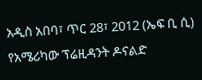አዲስ አበባ፣ ጥር 28፣ 2012 (ኤፍ ቢ ሲ) የአሜሪካው ፕሬዚዳንት ዶናልድ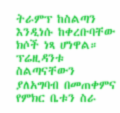ትራምፕ ከስልጣን እንዲነሱ ከቀረቡባቸው ክሶች ነጻ ሆነዋል። ፕሬዚዳንቱ ስልጣናቸውን ያለአግባብ በመጠቀምና የምክር ቤቱን ስራ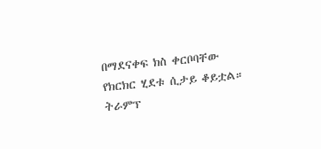በማደናቀፍ ክስ ቀርቦባቸው የክርክር ሂደቱ ሲታይ ቆይቷል። ትራምፕ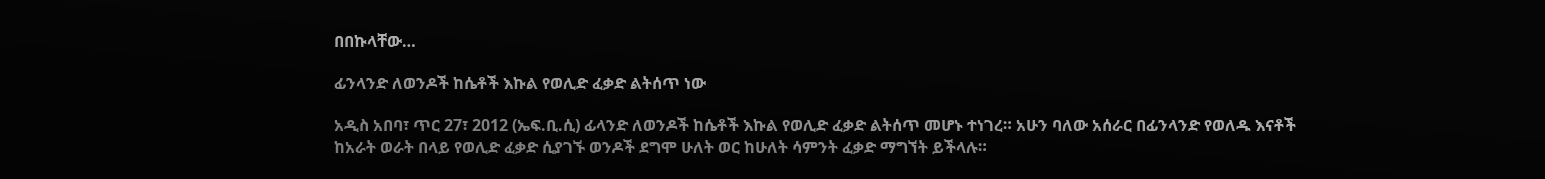በበኩላቸው…

ፊንላንድ ለወንዶች ከሴቶች እኩል የወሊድ ፈቃድ ልትሰጥ ነው

አዲስ አበባ፣ ጥር 27፣ 2012 (ኤፍ.ቢ.ሲ) ፊላንድ ለወንዶች ከሴቶች እኩል የወሊድ ፈቃድ ልትሰጥ መሆኑ ተነገረ። አሁን ባለው አሰራር በፊንላንድ የወለዱ እናቶች ከአራት ወራት በላይ የወሊድ ፈቃድ ሲያገኙ ወንዶች ደግሞ ሁለት ወር ከሁለት ሳምንት ፈቃድ ማግኘት ይችላሉ።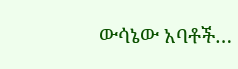ውሳኔው አባቶች…